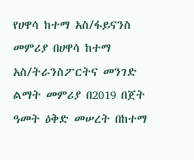የሀዋሳ ከተማ አስ/ፋይናንስ መምሪያ በሀዋሳ ከተማ አስ/ትራንስፖርትና መንገድ ልማት መምሪያ በ2019 በጀት ዓመት ዕቅድ መሠረት በከተማ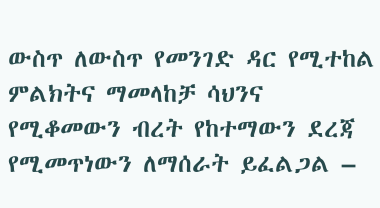ውስጥ ለውስጥ የመንገድ ዳር የሚተከል ምልክትና ማመላከቻ ሳህንና የሚቆመውን ብረት የከተማውን ደረጃ የሚመጥነውን ለማሰራት ይፈልጋል –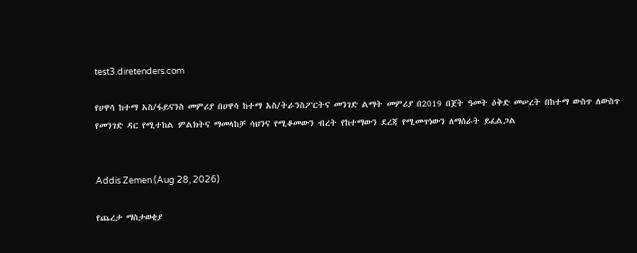test3.diretenders.com

የሀዋሳ ከተማ አስ/ፋይናንስ መምሪያ በሀዋሳ ከተማ አስ/ትራንስፖርትና መንገድ ልማት መምሪያ በ2019 በጀት ዓመት ዕቅድ መሠረት በከተማ ውስጥ ለውስጥ የመንገድ ዳር የሚተከል ምልክትና ማመላከቻ ሳህንና የሚቆመውን ብረት የከተማውን ደረጃ የሚመጥነውን ለማሰራት ይፈልጋል


Addis Zemen (Aug 28, 2026)

የጨረታ ማስታወቂያ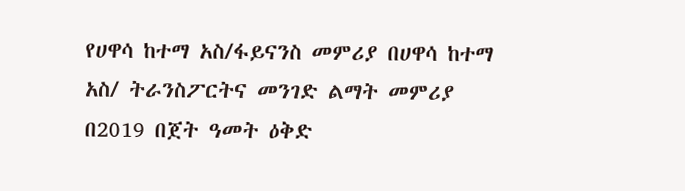የሀዋሳ ከተማ አስ/ፋይናንስ መምሪያ በሀዋሳ ከተማ አስ/ ትራንስፖርትና መንገድ ልማት መምሪያ በ2019 በጀት ዓመት ዕቅድ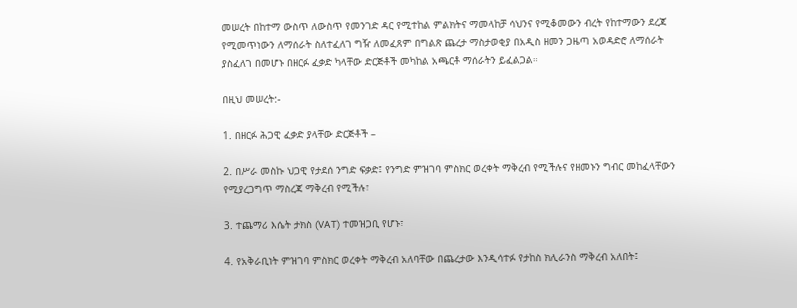መሠረት በከተማ ውስጥ ለውስጥ የመንገድ ዳር የሚተከል ምልክትና ማመላከቻ ሳህንና የሚቆመውን ብረት የከተማውን ደረጃ የሚመጥነውን ለማሰራት ስለተፈለገ ግዥ ለመፈጸም በግልጽ ጨረታ ማስታወቂያ በአዲስ ዘመን ጋዜጣ አወዳድሮ ለማሰራት ያስፈለገ በመሆኑ በዘርፉ ፈቃድ ካላቸው ድርጅቶች መካከል አጫርቶ ማሰራትን ይፈልጋል።

በዚህ መሠረት:-

1. በዘርፉ ሕጋዊ ፈቃድ ያላቸው ድርጅቶች –

2. በሥራ መስኩ ህጋዊ የታደሰ ንግድ ፍቃድ፤ የንግድ ምዝገባ ምስክር ወረቀት ማቅረብ የሚችሉና የዘመኑን ግብር መከፈላቸውን የሚያረጋግጥ ማስረጃ ማቅረብ የሚችሉ፣

3. ተጨማሪ እሴት ታክስ (VAT) ተመዝጋቢ የሆኑ፣

4. የአቅራቢነት ምዝገባ ምስክር ወረቀት ማቅረብ አለባቸው በጨረታው እንዲሳተፉ የታከስ ክሊራንስ ማቅረብ አለበት፤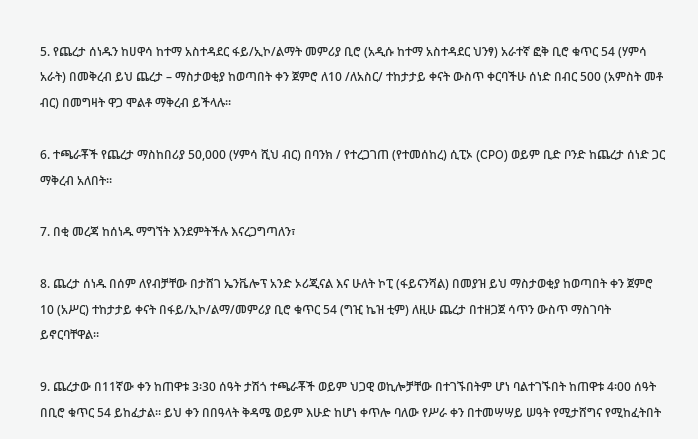5. የጨረታ ሰነዱን ከሀዋሳ ከተማ አስተዳደር ፋይ/ኢኮ/ልማት መምሪያ ቢሮ (አዲሱ ከተማ አስተዳደር ህንፃ) አራተኛ ፎቅ ቢሮ ቁጥር 54 (ሃምሳ አራት) በመቅረብ ይህ ጨረታ – ማስታወቂያ ከወጣበት ቀን ጀምሮ ለ10 /ለአስር/ ተከታታይ ቀናት ውስጥ ቀርባችሁ ሰነድ በብር 500 (አምስት መቶ ብር) በመግዛት ዋጋ ሞልቶ ማቅረብ ይችላሉ።

6. ተጫራቾች የጨረታ ማስከበሪያ 50,000 (ሃምሳ ሺህ ብር) በባንክ / የተረጋገጠ (የተመሰከረ) ሲፒኦ (CPO) ወይም ቢድ ቦንድ ከጨረታ ሰነድ ጋር ማቅረብ አለበት።

7. በቂ መረጃ ከሰነዱ ማግኘት እንደምትችሉ እናረጋግጣለን፣

8. ጨረታ ሰነዱ በሰም ለየብቻቸው በታሸገ ኤንቬሎፕ አንድ ኦሪጂናል እና ሁለት ኮፒ (ፋይናንሻል) በመያዝ ይህ ማስታወቂያ ከወጣበት ቀን ጀምሮ 10 (አሥር) ተከታታይ ቀናት በፋይ/ኢኮ/ልማ/መምሪያ ቢሮ ቁጥር 54 (ግዢ ኬዝ ቲም) ለዚሁ ጨረታ በተዘጋጀ ሳጥን ውስጥ ማስገባት ይኖርባቸዋል።

9. ጨረታው በ11ኛው ቀን ከጠዋቱ 3፡30 ሰዓት ታሽጎ ተጫራቾች ወይም ህጋዊ ወኪሎቻቸው በተገኙበትም ሆነ ባልተገኙበት ከጠዋቱ 4፡00 ሰዓት በቢሮ ቁጥር 54 ይከፈታል። ይህ ቀን በበዓላት ቅዳሜ ወይም እሁድ ከሆነ ቀጥሎ ባለው የሥራ ቀን በተመሣሣይ ሠዓት የሚታሸግና የሚከፈትበት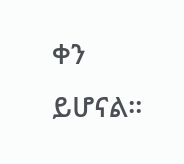ቀን ይሆናል።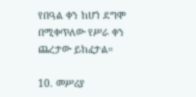የበዓል ቀን ከሆነ ደግሞ በሚቀጥለው የሥራ ቀን ጨረታው ይከፈታል።

10. መሥሪያ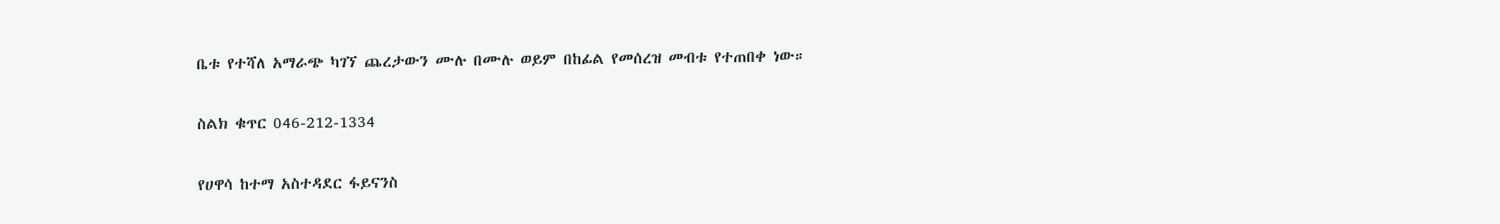ቤቱ የተሻለ አማራጭ ካገኘ ጨረታውን ሙሉ በሙሉ ወይም በከፊል የመሰረዝ መብቱ የተጠበቀ ነው።

ስልክ ቁጥር 046-212-1334

የሀዋሳ ከተማ አስተዳደር ፋይናንስ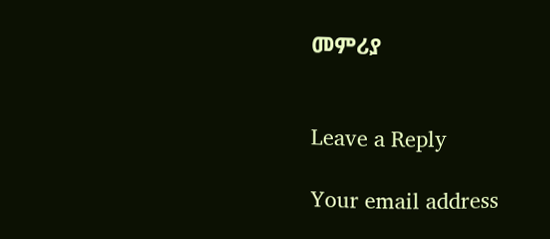መምሪያ


Leave a Reply

Your email address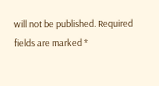will not be published. Required fields are marked *